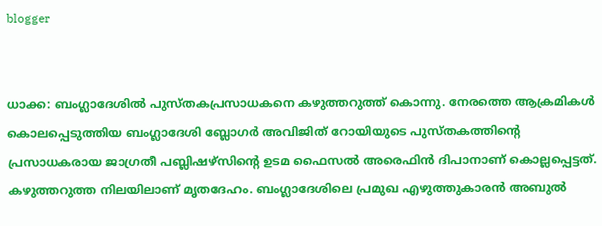blogger


ധാക്ക: ബംഗ്ലാദേശില്‍ പുസ്തകപ്രസാധകനെ കഴുത്തറുത്ത് കൊന്നു. നേരത്തെ ആക്രമികള്‍ കൊലപ്പെടുത്തിയ ബംഗ്ലാദേശി ബ്ലോഗര്‍ അവിജിത് റോയിയുടെ പുസ്തകത്തിന്റെ പ്രസാധകരായ ജാഗ്രതീ പബ്ലിഷഴ്‌സിന്റെ ഉടമ ഫൈസല്‍ അരെഫിന്‍ ദിപാനാണ് കൊല്ലപ്പെട്ടത്. കഴുത്തറുത്ത നിലയിലാണ് മൃതദേഹം. ബംഗ്ലാദേശിലെ പ്രമുഖ എഴുത്തുകാരന്‍ അബുല്‍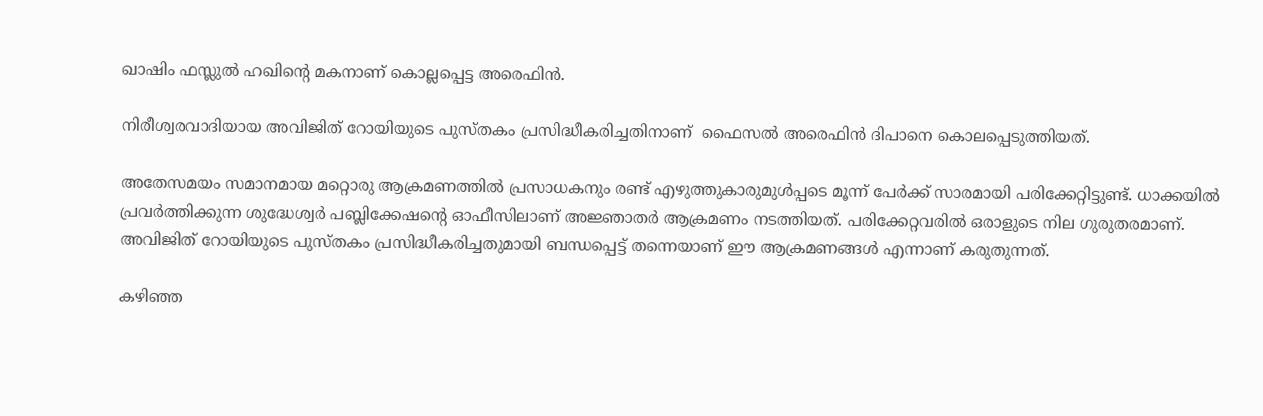ഖാഷിം ഫസ്ലുല്‍ ഹഖിന്റെ മകനാണ് കൊല്ലപ്പെട്ട അരെഫിന്‍.

നിരീശ്വരവാദിയായ അവിജിത് റോയിയുടെ പുസ്തകം പ്രസിദ്ധീകരിച്ചതിനാണ്  ഫൈസല്‍ അരെഫിന്‍ ദിപാനെ കൊലപ്പെടുത്തിയത്.

അതേസമയം സമാനമായ മറ്റൊരു ആക്രമണത്തില്‍ പ്രസാധകനും രണ്ട് എഴുത്തുകാരുമുള്‍പ്പടെ മൂന്ന് പേര്‍ക്ക് സാരമായി പരിക്കേറ്റിട്ടുണ്ട്. ധാക്കയില്‍ പ്രവര്‍ത്തിക്കുന്ന ശുദ്ധേശ്വര്‍ പബ്ലിക്കേഷന്റെ ഓഫീസിലാണ് അജ്ഞാതര്‍ ആക്രമണം നടത്തിയത്. പരിക്കേറ്റവരില്‍ ഒരാളുടെ നില ഗുരുതരമാണ്.  അവിജിത് റോയിയുടെ പുസ്തകം പ്രസിദ്ധീകരിച്ചതുമായി ബന്ധപ്പെട്ട് തന്നെയാണ് ഈ ആക്രമണങ്ങള്‍ എന്നാണ് കരുതുന്നത്.

കഴിഞ്ഞ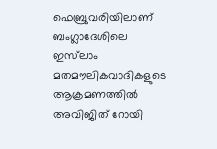ഫെബ്രുവരിയിലാണ് ബംഗ്ലാദേശിലെ ഇസ്‌ലാം മതമൗലികവാദികളുടെ ആക്രമണത്തില്‍ അവിജിത് റോയി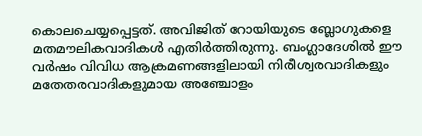കൊലചെയ്യപ്പെട്ടത്. അവിജിത് റോയിയുടെ ബ്ലോഗുകളെ മതമൗലികവാദികള്‍ എതിര്‍ത്തിരുന്നു. ബംഗ്ലാദേശില്‍ ഈ വര്‍ഷം വിവിധ ആക്രമണങ്ങളിലായി നിരീശ്വരവാദികളും മതേതരവാദികളുമായ അഞ്ചോളം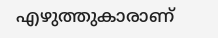എഴുത്തുകാരാണ്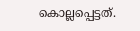കൊല്ലപ്പെട്ടത്.